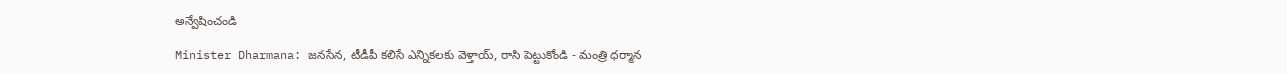అన్వేషించండి

Minister Dharmana: జనసేన, టీడీపీ కలిసే ఎన్నికలకు వెళ్తాయ్, రాసి పెట్టుకోండి - మంత్రి ధర్మాన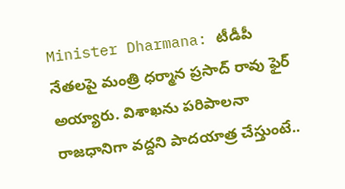Minister Dharmana: టీడీపీ నేతలపై మంత్రి ధర్మాన ప్రసాద్ రావు ఫైర్ అయ్యారు. విశాఖను పరిపాలనా రాజధానిగా వద్దని పాదయాత్ర చేస్తుంటే..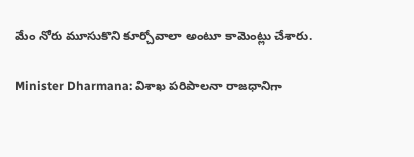మేం నోరు మూసుకొని కూర్చోవాలా అంటూ కామెంట్లు చేశారు.

Minister Dharmana: విశాఖ పరిపాలనా రాజధానిగా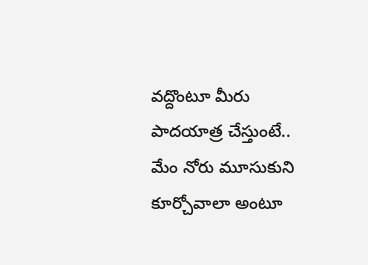వద్దొంటూ మీరు పాదయాత్ర చేస్తుంటే.. మేం నోరు మూసుకుని కూర్చోవాలా అంటూ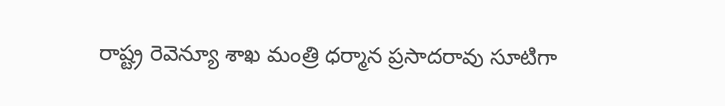రాష్ట్ర రెవెన్యూ శాఖ మంత్రి ధర్మాన ప్రసాదరావు సూటిగా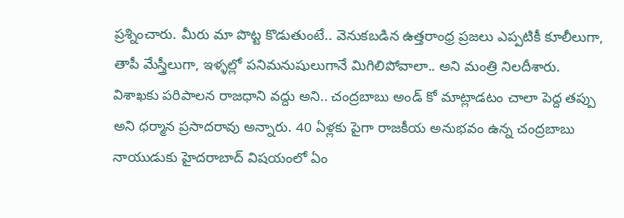ప్రశ్నించారు. మీరు మా పొట్ట కొడుతుంటే.. వెనుకబడిన ఉత్తరాంధ్ర ప్రజలు ఎప్పటికీ కూలీలుగా, తాపీ మేస్త్రీలుగా, ఇళ్ళల్లో పనిమనుషులుగానే మిగిలిపోవాలా.. అని మంత్రి నిలదీశారు. విశాఖకు పరిపాలన రాజధాని వద్దు అని.. చంద్రబాబు అండ్ కో మాట్లాడటం చాలా పెద్ద తప్పు అని ధర్మాన ప్రసాదరావు అన్నారు. 40 ఏళ్లకు పైగా రాజకీయ అనుభవం ఉన్న చంద్రబాబు నాయుడుకు హైదరాబాద్ విషయంలో ఏం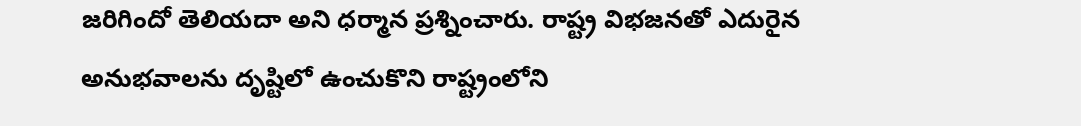జరిగిందో తెలియదా అని ధర్మాన ప్రశ్నించారు. రాష్ట్ర విభజనతో ఎదురైన అనుభవాలను దృష్టిలో ఉంచుకొని రాష్ట్రంలోని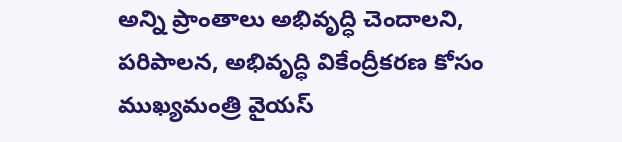అన్ని ప్రాంతాలు అభివృద్ధి చెందాలని, పరిపాలన, అభివృద్ధి వికేంద్రీకరణ కోసం ముఖ్యమంత్రి వైయస్‌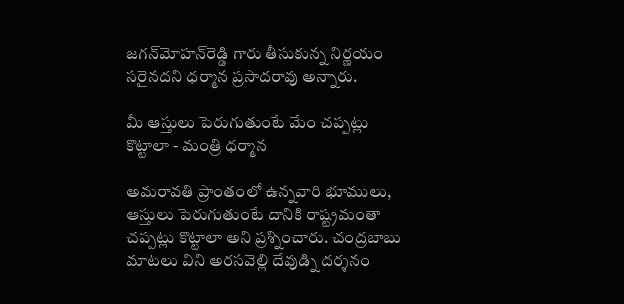జగన్‌మోహన్‌రెడ్డి గారు తీసుకున్న నిర్ణయం సరైనదని ధర్మాన ప్రసాదరావు అన్నారు.

మీ ఆస్తులు పెరుగుతుంటే మేం చప్పట్లు కొట్టాలా - మంత్రి ధర్మాన

అమరావతి ప్రాంతంలో ఉన్నవారి భూములు, ఆస్తులు పెరుగుతుంటే దానికి రాష్ట్రమంతా చప్పట్లు కొట్టాలా అని ప్రశ్నించారు. చంద్రబాబు మాటలు విని అరసవెల్లి దేవుడ్ని దర్శనం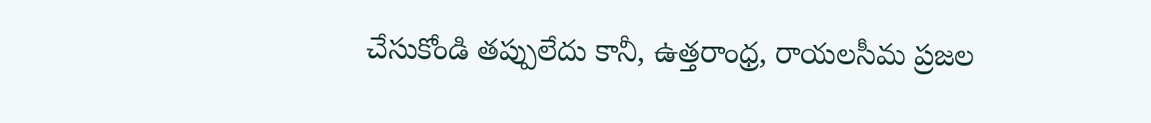చేసుకోండి తప్పులేదు కానీ, ఉత్తరాంధ్ర, రాయలసీమ ప్రజల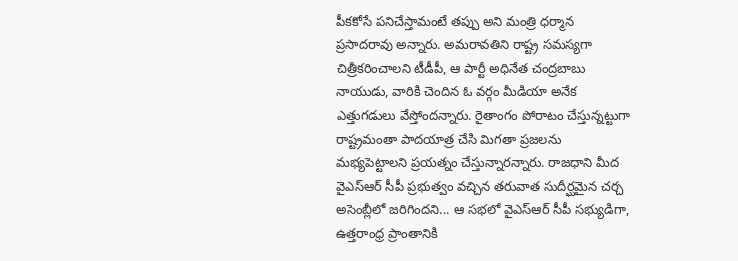పీకకోసే పనిచేస్తామంటే తప్పు అని మంత్రి ధర్మాన ప్రసాదరావు అన్నారు. అమరావతిని రాష్ట్ర సమస్యగా చిత్రీకరించాలని టీడీపీ, ఆ పార్టీ అధినేత చంద్రబాబు నాయుడు, వారికి చెందిన ఓ వర్గం మీడియా అనేక ఎత్తుగడులు వేస్తోందన్నారు. రైతాంగం పోరాటం చేస్తున్నట్టుగా రాష్ట్రమంతా పాదయాత్ర చేసి మిగతా ప్రజలను మభ్యపెట్టాలని ప్రయత్నం చేస్తున్నారన్నారు. రాజధాని మీద వైఎస్‌ఆర్‌ సీపీ ప్రభుత్వం వచ్చిన తరువాత సుదీర్ఘమైన చర్చ అసెంబ్లీలో జరిగిందని... ఆ సభలో వైఎస్‌ఆర్‌ సీపీ సభ్యుడిగా, ఉత్తరాంధ్ర ప్రాంతానికి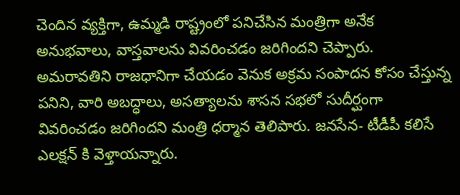చెందిన వ్యక్తిగా, ఉమ్మడి రాష్ట్రంలో పనిచేసిన మంత్రిగా అనేక అనుభవాలు, వాస్తవాలను వివరించడం జరిగిందని చెప్పారు. అమరావతిని రాజధానిగా చేయడం వెనుక అక్రమ సంపాదన కోసం చేస్తున్న పనిని, వారి అబద్ధాలు, అసత్యాలను శాసన సభలో సుదీర్ఘంగా వివరించడం జరిగిందని మంత్రి ధర్మాన తెలిపారు. జనసేన- టీడీపీ కలిసే ఎలక్షన్ కి వెళ్తాయన్నారు.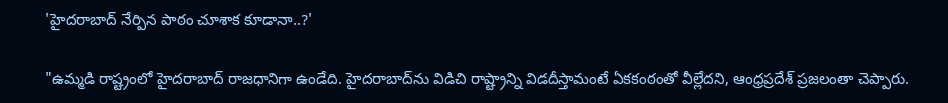'హైదరాబాద్ నేర్పిన పాఠం చూశాక కూడానా..?'

"ఉమ్మడి రాష్ట్రంలో హైదరాబాద్‌ రాజధానిగా ఉండేది. హైదరాబాద్‌ను విడిచి రాష్ట్రాన్ని విడదీస్తామంటే ఏకకంఠంతో వీల్లేదని, ఆంధ్రప్రదేశ్ ప్రజలంతా చెప్పారు.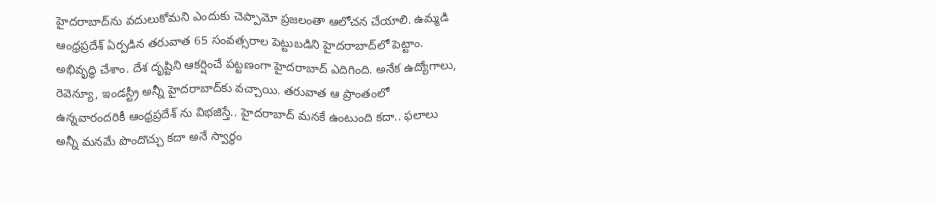హైదరాబాద్‌ను వదులుకోమని ఎందుకు చెప్పామో ప్రజలంతా ఆలోచన చేయాలి. ఉమ్మడి ఆంధ్రప్రదేశ్‌ ఏర్పడిన తరువాత 65 సంవత్సరాల పెట్టుబడిని హైదరాబాద్‌లో పెట్టాం. అభివృద్ధి చేశాం. దేశ దృష్టిని ఆకర్షించే పట్టణంగా హైదరాబాద్‌ ఎదిగింది. అనేక ఉద్యోగాలు, రెవెన్యూ, ఇండస్ట్రీ అన్నీ హైదరాబాద్‌కు వచ్చాయి. తరువాత ఆ ప్రాంతంలో ఉన్నవారందరికీ ఆంధ్రప్రదేశ్‌ ను విభజిస్తే.. హైదరాబాద్‌ మనకే ఉంటుంది కదా.. ఫలాలు అన్నీ మనమే పొందొచ్చు కదా అనే స్వార్థం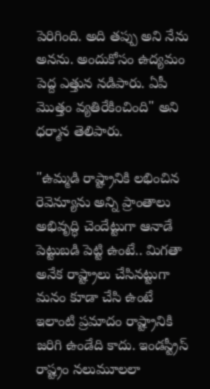పెరిగింది. అది తప్పు అని నేను అనను. అందుకోసం ఉద్యమం పెద్ద ఎత్తున నడిపారు. ఏపీ మొత్తం వ్యతిరేకించింది" అని ధర్మాన తెలిపారు.

"ఉమ్మడి రాష్ట్రానికి లభించిన రెవెన్యూను అన్ని ప్రాంతాలు అభివృద్ధి చెందేట్టుగా ఆనాడే పెట్టుబడి పెట్టి ఉంటే.. మిగతా అనేక రాష్ట్రాలు చేసినట్టుగా మనం కూడా చేసి ఉంటే ఇలాంటి ప్రమాదం రాష్ట్రానికి జరిగి ఉండేది కాదు. ఇండస్ట్రీస్‌ రాష్ట్రం నలుమూలలా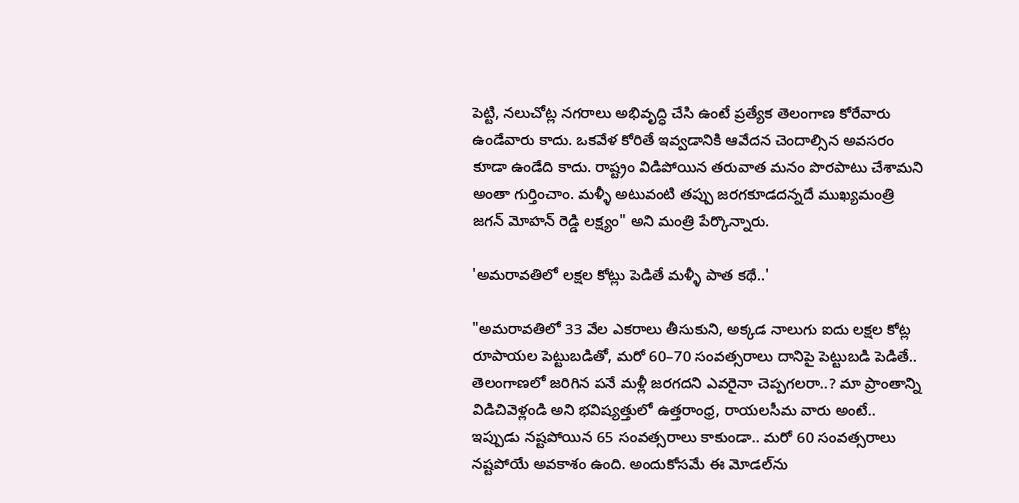పెట్టి, నలుచోట్ల నగరాలు అభివృద్ధి చేసి ఉంటే ప్రత్యేక తెలంగాణ కోరేవారు ఉండేవారు కాదు. ఒకవేళ కోరితే ఇవ్వడానికి ఆవేదన చెందాల్సిన అవసరం కూడా ఉండేది కాదు. రాష్ట్రం విడిపోయిన తరువాత మనం పొరపాటు చేశామని అంతా గుర్తించాం. మళ్ళీ అటువంటి తప్పు జరగకూడదన్నదే ముఖ్యమంత్రి జగన్ మోహన్ రెడ్డి లక్ష్యం" అని మంత్రి పేర్కొన్నారు.

'అమరావతిలో లక్షల కోట్లు పెడితే మళ్ళీ పాత కథే..'

"అమరావతిలో 33 వేల ఎకరాలు తీసుకుని, అక్కడ నాలుగు ఐదు లక్షల కోట్ల రూపాయల పెట్టుబడితో, మరో 60–70 సంవత్సరాలు దానిపై పెట్టుబడి పెడితే.. తెలంగాణలో జరిగిన పనే మళ్లీ జరగదని ఎవరైనా చెప్పగలరా..? మా ప్రాంతాన్ని విడిచివెళ్లండి అని భవిష్యత్తులో ఉత్తరాంధ్ర, రాయలసీమ వారు అంటే.. ఇప్పుడు నష్టపోయిన 65 సంవత్సరాలు కాకుండా.. మరో 60 సంవత్సరాలు నష్టపోయే అవకాశం ఉంది. అందుకోసమే ఈ మోడల్‌ను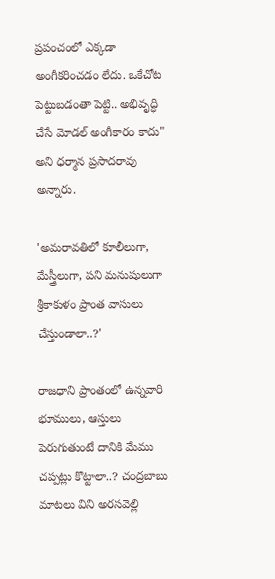ప్రపంచంలో ఎక్కడా అంగీకరించడం లేదు. ఒకేచోట పెట్టుబడంతా పెట్టి.. అభివృద్ధి చేసే మోడల్‌ అంగీకారం కాదు" అని ధర్మాన ప్రసాదరావు అన్నారు.

'అమరావతిలో కూలీలుగా, మేస్త్రీలుగా, పని మనుషులుగా శ్రీకాకుళం ప్రాంత వాసులు చేస్తుండాలా..?'

రాజధాని ప్రాంతంలో ఉన్నవారి భూములు, ఆస్తులు పెరుగుతుంటే దానికి మేము చప్పట్లు కొట్టాలా..? చంద్రబాబు మాటలు విని అరసవెల్లి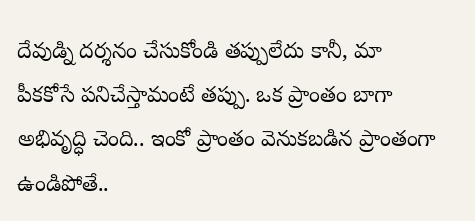దేవుడ్ని దర్శనం చేసుకోండి తప్పులేదు కానీ, మా పీకకోసే పనిచేస్తామంటే తప్పు. ఒక ప్రాంతం బాగా అభివృద్ధి చెంది.. ఇంకో ప్రాంతం వెనుకబడిన ప్రాంతంగా ఉండిపోతే..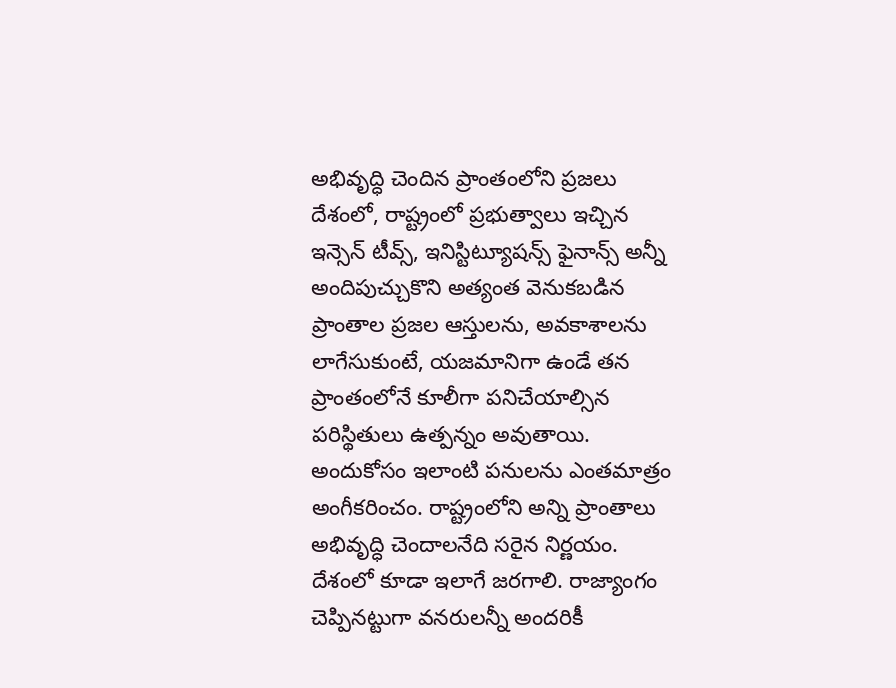అభివృద్ధి చెందిన ప్రాంతంలోని ప్రజలు దేశంలో, రాష్ట్రంలో ప్రభుత్వాలు ఇచ్చిన ఇన్సెన్ టీవ్స్, ఇనిస్టిట్యూషన్స్‌ ఫైనాన్స్‌ అన్నీ అందిపుచ్చుకొని అత్యంత వెనుకబడిన ప్రాంతాల ప్రజల ఆస్తులను, అవకాశాలను లాగేసుకుంటే, యజమానిగా ఉండే తన ప్రాంతంలోనే కూలీగా పనిచేయాల్సిన పరిస్థితులు ఉత్పన్నం అవుతాయి. అందుకోసం ఇలాంటి పనులను ఎంతమాత్రం అంగీకరించం. రాష్ట్రంలోని అన్ని ప్రాంతాలు అభివృద్ధి చెందాలనేది సరైన నిర్ణయం. దేశంలో కూడా ఇలాగే జరగాలి. రాజ్యాంగం చెప్పినట్టుగా వనరులన్నీ అందరికీ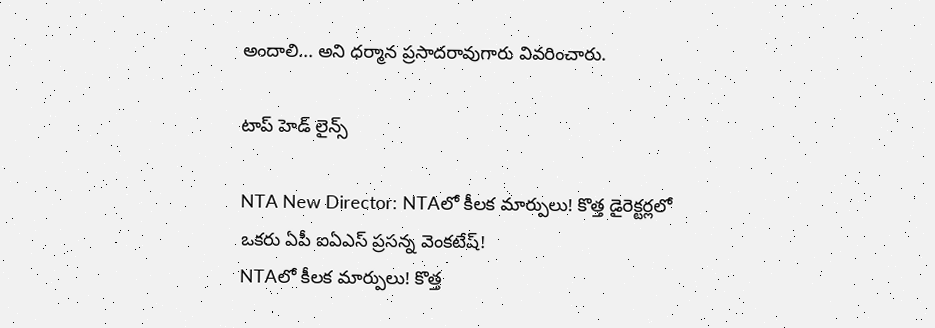అందాలి... అని ధర్మాన ప్రసాదరావుగారు వివరించారు.

టాప్ హెడ్ లైన్స్

NTA New Director: NTAలో కీలక మార్పులు! కొత్త డైరెక్టర్లలో ఒకరు ఏపీ ఐఏఎస్‌ ప్రసన్న వెంకటేష్!
NTAలో కీలక మార్పులు! కొత్త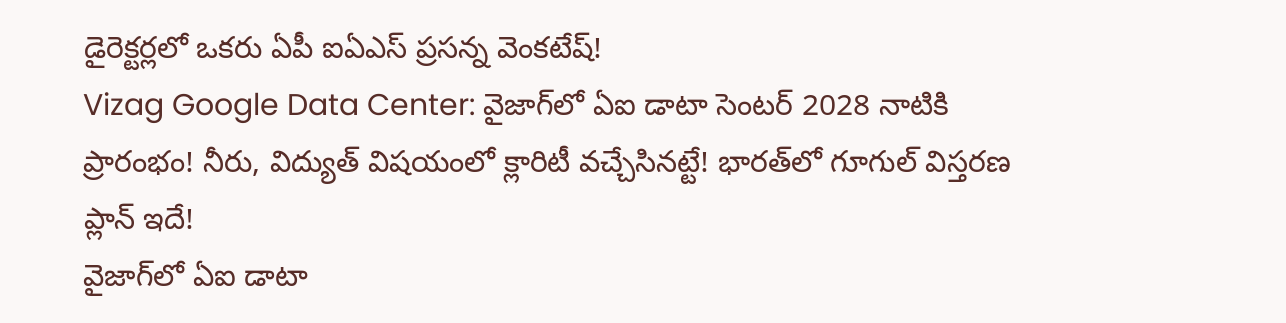డైరెక్టర్లలో ఒకరు ఏపీ ఐఏఎస్‌ ప్రసన్న వెంకటేష్!
Vizag Google Data Center: వైజాగ్‌లో ఏఐ డాటా సెంటర్‌ 2028 నాటికి ప్రారంభం! నీరు, విద్యుత్ విషయంలో క్లారిటీ వచ్చేసినట్టే! భారత్‌లో గూగుల్‌ విస్తరణ ప్లాన్ ఇదే!
వైజాగ్‌లో ఏఐ డాటా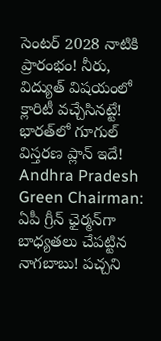సెంటర్‌ 2028 నాటికి ప్రారంభం! నీరు, విద్యుత్ విషయంలో క్లారిటీ వచ్చేసినట్టే! భారత్‌లో గూగుల్‌ విస్తరణ ప్లాన్ ఇదే!
Andhra Pradesh Green Chairman: ఏపీ గ్రీన్ ఛైర్మన్‌గా బాధ్యతలు చేపట్టిన నాగబాబు! పచ్చని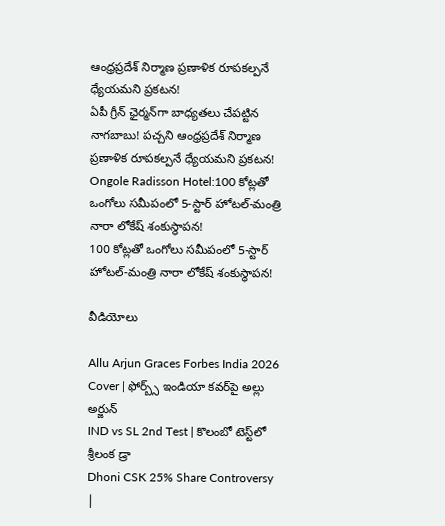ఆంధ్రప్రదేశ్ నిర్మాణ ప్రణాళిక రూపకల్పనే ధ్యేయమని ప్రకటన!
ఏపీ గ్రీన్ ఛైర్మన్‌గా బాధ్యతలు చేపట్టిన నాగబాబు! పచ్చని ఆంధ్రప్రదేశ్ నిర్మాణ ప్రణాళిక రూపకల్పనే ధ్యేయమని ప్రకటన!
Ongole Radisson Hotel:100 కోట్లతో ఒంగోలు సమీపంలో 5-స్టార్ హోటల్‌-మంత్రి నారా లోకేష్ శంకుస్థాపన!
100 కోట్లతో ఒంగోలు సమీపంలో 5-స్టార్ హోటల్‌-మంత్రి నారా లోకేష్ శంకుస్థాపన!

వీడియోలు

Allu Arjun Graces Forbes India 2026 Cover | ఫోర్బ్స్ ఇండియా కవర్‌పై అల్లు అర్జున్
IND vs SL 2nd Test | కొలంబో టెస్ట్‌లో శ్రీలంక డ్రా
Dhoni CSK 25% Share Controversy |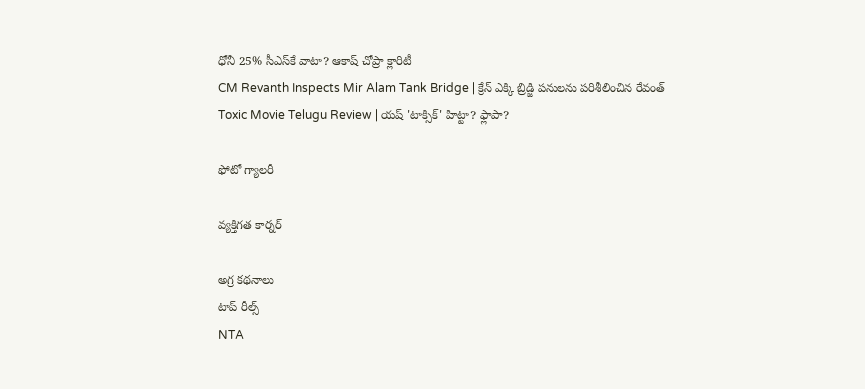ధోనీ 25% సీఎస్‌కే వాటా? ఆకాష్ చోప్రా క్లారిటీ
CM Revanth Inspects Mir Alam Tank Bridge | క్రేన్ ఎక్కి బ్రిడ్జి పనులను పరిశీలించిన రేవంత్
Toxic Movie Telugu Review | యష్ 'టాక్సిక్' హిట్టా? ఫ్లాపా?

ఫోటో గ్యాలరీ

వ్యక్తిగత కార్నర్

అగ్ర కథనాలు
టాప్ రీల్స్
NTA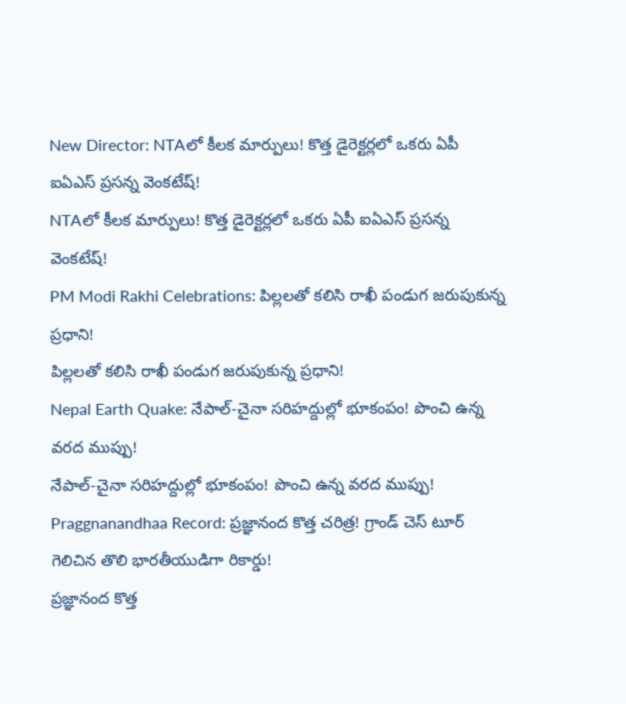New Director: NTAలో కీలక మార్పులు! కొత్త డైరెక్టర్లలో ఒకరు ఏపీ ఐఏఎస్‌ ప్రసన్న వెంకటేష్!
NTAలో కీలక మార్పులు! కొత్త డైరెక్టర్లలో ఒకరు ఏపీ ఐఏఎస్‌ ప్రసన్న వెంకటేష్!
PM Modi Rakhi Celebrations: పిల్లలతో కలిసి రాఖీ పండుగ జరుపుకున్న ప్రధాని!
పిల్లలతో కలిసి రాఖీ పండుగ జరుపుకున్న ప్రధాని!
Nepal Earth Quake: నేపాల్-చైనా సరిహద్దుల్లో భూకంపం! పొంచి ఉన్న వరద ముప్పు!
నేపాల్-చైనా సరిహద్దుల్లో భూకంపం! పొంచి ఉన్న వరద ముప్పు!
Praggnanandhaa Record: ప్రజ్ఞానంద కొత్త చరిత్ర! గ్రాండ్ చెస్ టూర్ గెలిచిన తొలి భారతీయుడిగా రికార్డు!
ప్రజ్ఞానంద కొత్త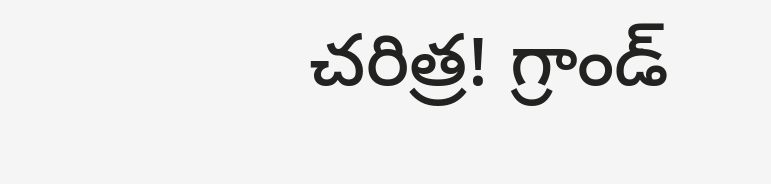చరిత్ర! గ్రాండ్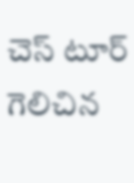చెస్ టూర్ గెలిచిన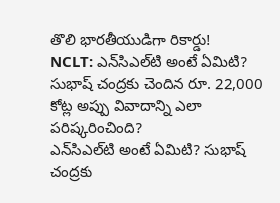తొలి భారతీయుడిగా రికార్డు!
NCLT: ఎన్‌సిఎల్‌టి అంటే ఏమిటి? సుభాష్ చంద్రకు చెందిన రూ. 22,000 కోట్ల అప్పు వివాదాన్ని ఎలా పరిష్కరించింది?
ఎన్‌సిఎల్‌టి అంటే ఏమిటి? సుభాష్ చంద్రకు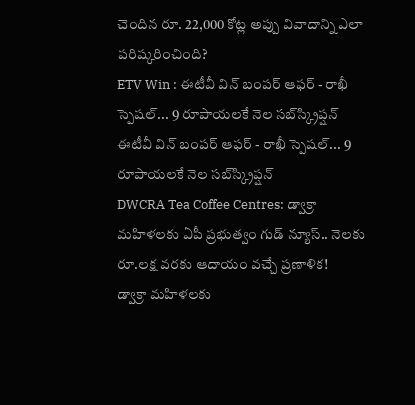చెందిన రూ. 22,000 కోట్ల అప్పు వివాదాన్ని ఎలా పరిష్కరించింది?
ETV Win : ఈటీవీ విన్ బంపర్ ఆఫర్ - రాఖీ స్పెషల్... 9 రూపాయలకే నెల సబ్‌స్క్రిప్షన్
ఈటీవీ విన్ బంపర్ ఆఫర్ - రాఖీ స్పెషల్... 9 రూపాయలకే నెల సబ్‌స్క్రిప్షన్
DWCRA Tea Coffee Centres: డ్వాక్రా మహిళలకు ఏపీ ప్రభుత్వం గుడ్ న్యూస్.. నెలకు రూ.లక్ష వరకు ఆదాయం వచ్చే ప్రణాళిక!
డ్వాక్రా మహిళలకు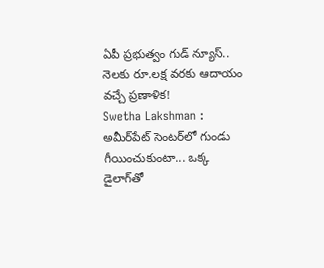ఏపీ ప్రభుత్వం గుడ్ న్యూస్.. నెలకు రూ.లక్ష వరకు ఆదాయం వచ్చే ప్రణాళిక!
Swetha Lakshman : అమీర్‌పేట్ సెంటర్‌లో గుండు గీయించుకుంటా... ఒక్క డైలాగ్‌తో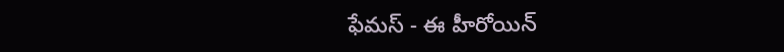ఫేమస్ - ఈ హీరోయిన్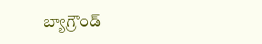బ్యాగ్రౌండ్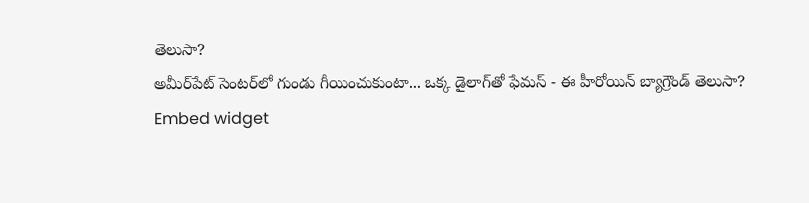తెలుసా?
అమీర్‌పేట్ సెంటర్‌లో గుండు గీయించుకుంటా... ఒక్క డైలాగ్‌తో ఫేమస్ - ఈ హీరోయిన్ బ్యాగ్రౌండ్ తెలుసా?
Embed widget